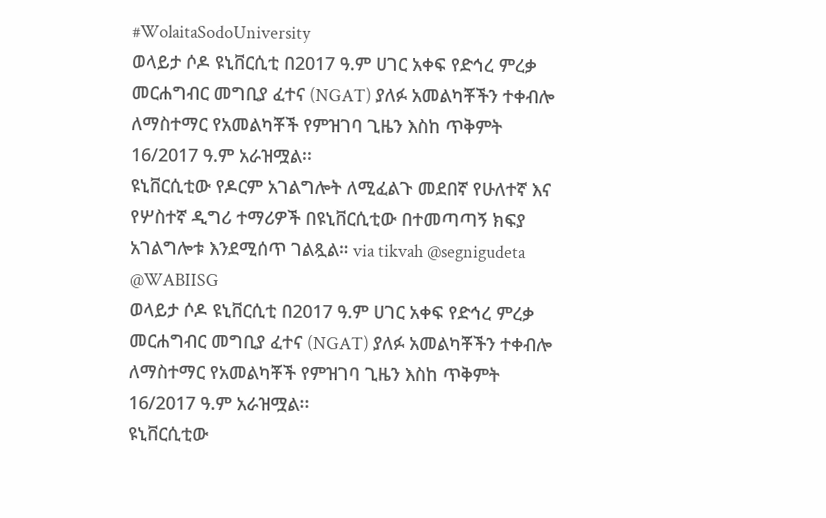#WolaitaSodoUniversity
ወላይታ ሶዶ ዩኒቨርሲቲ በ2017 ዓ.ም ሀገር አቀፍ የድኅረ ምረቃ መርሐግብር መግቢያ ፈተና (NGAT) ያለፉ አመልካቾችን ተቀብሎ ለማስተማር የአመልካቾች የምዝገባ ጊዜን እስከ ጥቅምት 16/2017 ዓ.ም አራዝሟል፡፡
ዩኒቨርሲቲው የዶርም አገልግሎት ለሚፈልጉ መደበኛ የሁለተኛ እና የሦስተኛ ዲግሪ ተማሪዎች በዩኒቨርሲቲው በተመጣጣኝ ክፍያ አገልግሎቱ እንደሚሰጥ ገልጿል። via tikvah @segnigudeta @WABIISG
ወላይታ ሶዶ ዩኒቨርሲቲ በ2017 ዓ.ም ሀገር አቀፍ የድኅረ ምረቃ መርሐግብር መግቢያ ፈተና (NGAT) ያለፉ አመልካቾችን ተቀብሎ ለማስተማር የአመልካቾች የምዝገባ ጊዜን እስከ ጥቅምት 16/2017 ዓ.ም አራዝሟል፡፡
ዩኒቨርሲቲው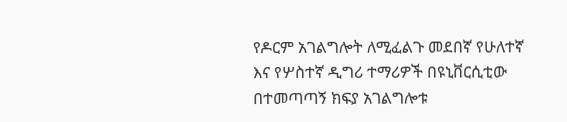የዶርም አገልግሎት ለሚፈልጉ መደበኛ የሁለተኛ እና የሦስተኛ ዲግሪ ተማሪዎች በዩኒቨርሲቲው በተመጣጣኝ ክፍያ አገልግሎቱ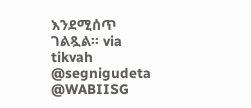እንደሚሰጥ ገልጿል። via tikvah @segnigudeta @WABIISG